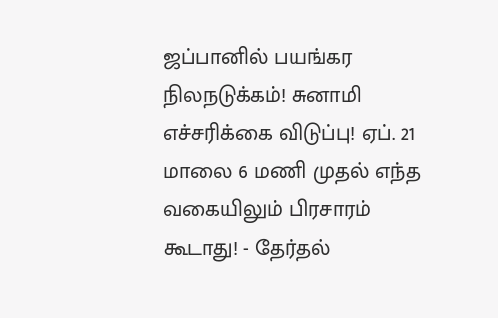ஜப்பானில் பயங்கர நிலநடுக்கம்! சுனாமி எச்சரிக்கை விடுப்பு! ஏப். 21 மாலை 6 மணி முதல் எந்த வகையிலும் பிரசாரம் கூடாது! - தேர்தல்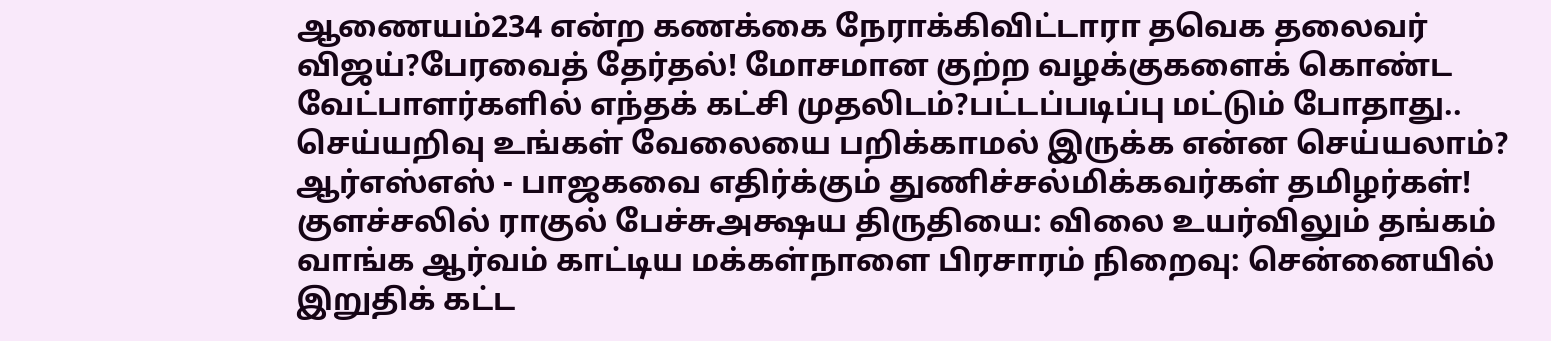ஆணையம்234 என்ற கணக்கை நேராக்கிவிட்டாரா தவெக தலைவர் விஜய்?பேரவைத் தேர்தல்! மோசமான குற்ற வழக்குகளைக் கொண்ட வேட்பாளர்களில் எந்தக் கட்சி முதலிடம்?பட்டப்படிப்பு மட்டும் போதாது.. செய்யறிவு உங்கள் வேலையை பறிக்காமல் இருக்க என்ன செய்யலாம்? ஆர்எஸ்எஸ் - பாஜகவை எதிர்க்கும் துணிச்சல்மிக்கவர்கள் தமிழர்கள்! குளச்சலில் ராகுல் பேச்சுஅக்ஷய திருதியை: விலை உயர்விலும் தங்கம் வாங்க ஆர்வம் காட்டிய மக்கள்நாளை பிரசாரம் நிறைவு: சென்னையில் இறுதிக் கட்ட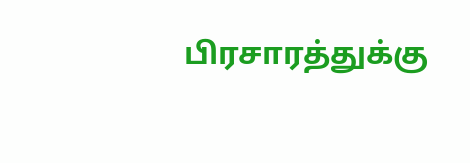பிரசாரத்துக்கு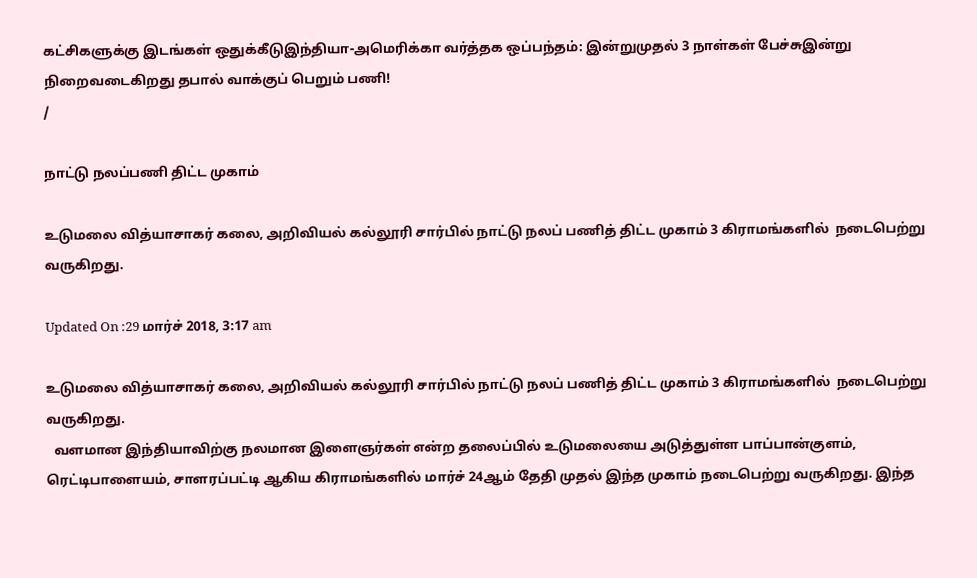கட்சிகளுக்கு இடங்கள் ஒதுக்கீடுஇந்தியா-அமெரிக்கா வர்த்தக ஒப்பந்தம்: இன்றுமுதல் 3 நாள்கள் பேச்சுஇன்று நிறைவடைகிறது தபால் வாக்குப் பெறும் பணி!
/

நாட்டு நலப்பணி திட்ட முகாம்

உடுமலை வித்யாசாகர் கலை, அறிவியல் கல்லூரி சார்பில் நாட்டு நலப் பணித் திட்ட முகாம் 3 கிராமங்களில்  நடைபெற்று வருகிறது.

Updated On :29 மார்ச் 2018, 3:17 am

உடுமலை வித்யாசாகர் கலை, அறிவியல் கல்லூரி சார்பில் நாட்டு நலப் பணித் திட்ட முகாம் 3 கிராமங்களில்  நடைபெற்று வருகிறது.
  வளமான இந்தியாவிற்கு நலமான இளைஞர்கள் என்ற தலைப்பில் உடுமலையை அடுத்துள்ள பாப்பான்குளம், ரெட்டிபாளையம், சாளரப்பட்டி ஆகிய கிராமங்களில் மார்ச் 24ஆம் தேதி முதல் இந்த முகாம் நடைபெற்று வருகிறது. இந்த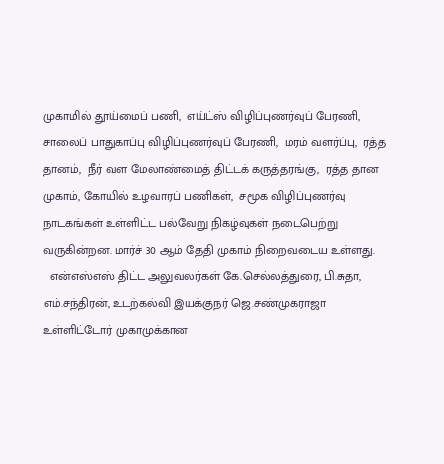முகாமில் தூய்மைப் பணி,  எய்ட்ஸ் விழிப்புணர்வுப் பேரணி, சாலைப் பாதுகாப்பு விழிப்புணர்வுப் பேரணி,  மரம் வளர்ப்பு,  ரத்த தானம்,  நீர் வள மேலாண்மைத் திட்டக் கருத்தரங்கு,  ரத்த தான முகாம், கோயில் உழவாரப் பணிகள்,  சமூக விழிப்புணர்வு நாடகங்கள் உள்ளிட்ட பல்வேறு நிகழ்வுகள் நடைபெற்று வருகின்றன. மார்ச் 30 ஆம் தேதி முகாம் நிறைவடைய உள்ளது.
  என்எஸ்எஸ் திட்ட அலுவலர்கள் கே.செல்லத்துரை, பி.சுதா, எம்.சந்திரன், உடற்கல்வி இயக்குநர் ஜெ.சண்முகராஜா உள்ளிட்டோர் முகாமுக்கான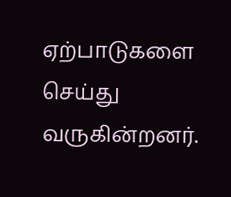ஏற்பாடுகளை செய்து வருகின்றனர்.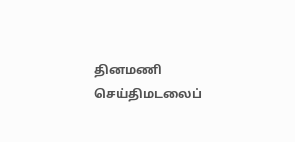தினமணி செய்திமடலைப்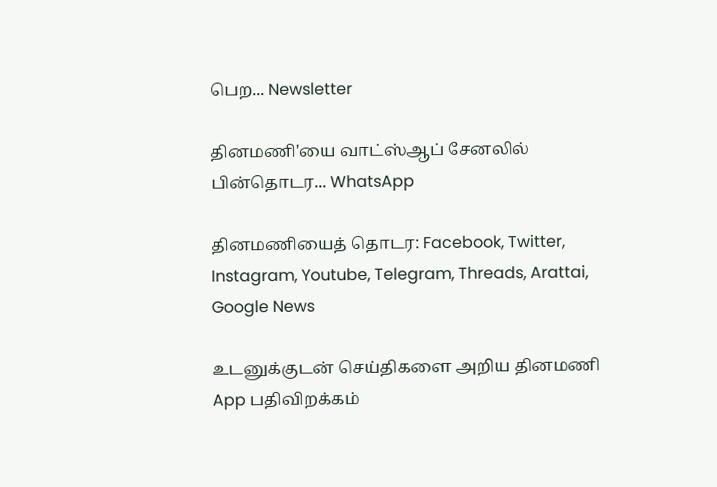பெற... Newsletter

தினமணி'யை வாட்ஸ்ஆப் சேனலில் பின்தொடர... WhatsApp

தினமணியைத் தொடர: Facebook, Twitter, Instagram, Youtube, Telegram, Threads, Arattai, Google News

உடனுக்குடன் செய்திகளை அறிய தினமணி App பதிவிறக்கம்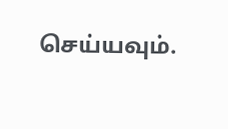செய்யவும்.